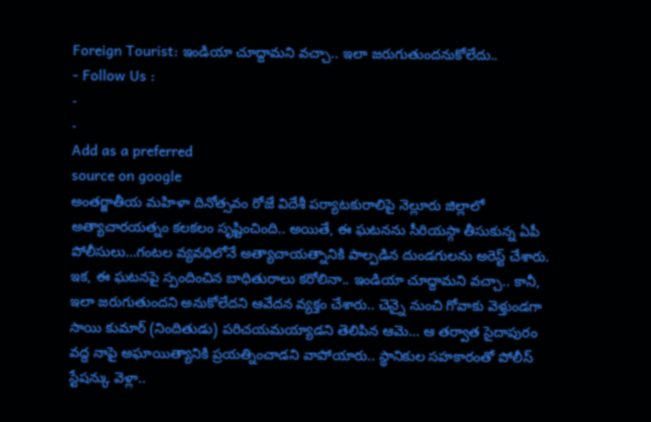Foreign Tourist: ఇండియా చూద్దామని వచ్చా.. ఇలా జరుగుతుందనుకోలేదు..
- Follow Us :
-
-
Add as a preferred
source on google
అంతర్జాతీయ మహిళా దినోత్సవం రోజే విదేశీ పర్యాటకురాలిపై నెల్లూరు జిల్లాలో అత్యాచారయత్నం కలకలం సృష్టించింది.. అయితే, ఈ ఘటనను సీరియస్గా తీసుకున్న ఏపీ పోలీసులు…గంటల వ్యవధిలోనే అత్యాచాయత్నానికి పాల్పడిన దుండగులను అరెస్ట్ చేశారు. ఇక, ఈ ఘటనపై స్పందించిన బాధితురాలు కరోలినా.. ఇండియా చూద్దామని వచ్చా.. కానీ, ఇలా జరుగుతుందని అనుకోలేదని ఆవేదన వ్యక్తం చేశారు.. చెన్నై నుంచి గోవాకు వెళ్తుండగా సాయి కుమార్ (నిందితుడు) పరిచయమయ్యాడని తెలిపిన ఆమె… ఆ తర్వాత సైదాపురం వద్ద నాపై అఘాయిత్యానికి ప్రయత్నించాడని వాపోయారు.. స్థానికుల సహకారంతో పోలీస్ స్టేషన్కు వెళ్లా..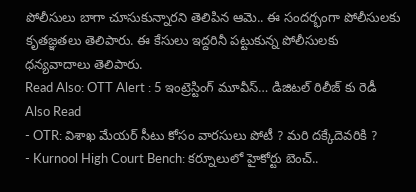పోలీసులు బాగా చూసుకున్నారని తెలిపిన ఆమె.. ఈ సందర్భంగా పోలీసులకు కృతజ్ఞతలు తెలిపారు. ఈ కేసులు ఇద్దరినీ పట్టుకున్న పోలీసులకు ధన్యవాదాలు తెలిపారు.
Read Also: OTT Alert : 5 ఇంట్రెస్టింగ్ మూవీస్… డిజిటల్ రిలీజ్ కు రెడీ
Also Read
- OTR: విశాఖ మేయర్ సీటు కోసం వారసులు పోటీ ? మరి దక్కేదెవరికి ?
- Kurnool High Court Bench: కర్నూలులో హైకోర్టు బెంచ్..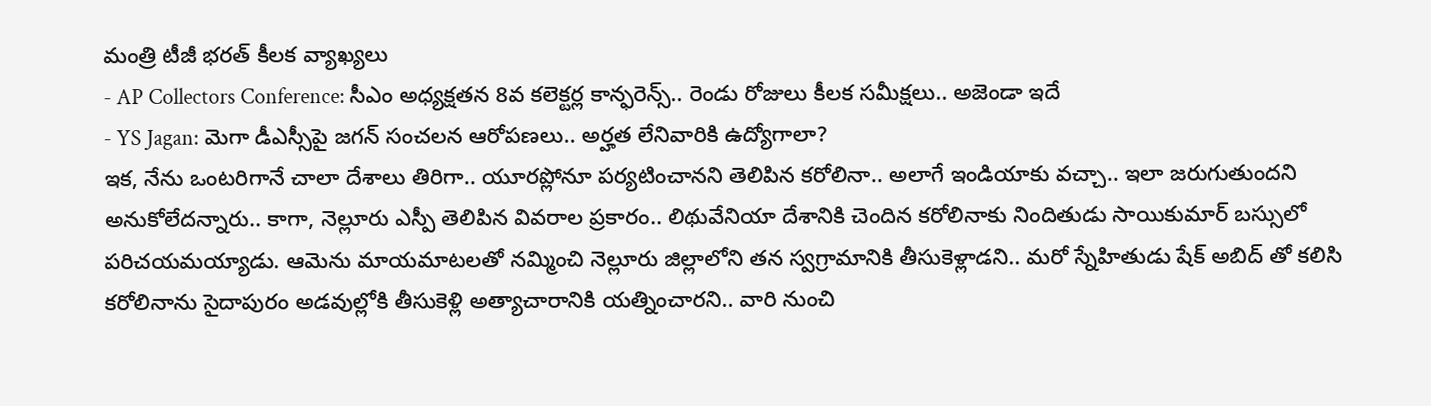మంత్రి టీజీ భరత్ కీలక వ్యాఖ్యలు
- AP Collectors Conference: సీఎం అధ్యక్షతన 8వ కలెక్టర్ల కాన్ఫరెన్స్.. రెండు రోజులు కీలక సమీక్షలు.. అజెండా ఇదే
- YS Jagan: మెగా డీఎస్సీపై జగన్ సంచలన ఆరోపణలు.. అర్హత లేనివారికి ఉద్యోగాలా?
ఇక, నేను ఒంటరిగానే చాలా దేశాలు తిరిగా.. యూరప్లోనూ పర్యటించానని తెలిపిన కరోలినా.. అలాగే ఇండియాకు వచ్చా.. ఇలా జరుగుతుందని అనుకోలేదన్నారు.. కాగా, నెల్లూరు ఎస్పీ తెలిపిన వివరాల ప్రకారం.. లిథువేనియా దేశానికి చెందిన కరోలినాకు నిందితుడు సాయికుమార్ బస్సులో పరిచయమయ్యాడు. ఆమెను మాయమాటలతో నమ్మించి నెల్లూరు జిల్లాలోని తన స్వగ్రామానికి తీసుకెళ్లాడని.. మరో స్నేహితుడు షేక్ అబిద్ తో కలిసి కరోలినాను సైదాపురం అడవుల్లోకి తీసుకెళ్లి అత్యాచారానికి యత్నించారని.. వారి నుంచి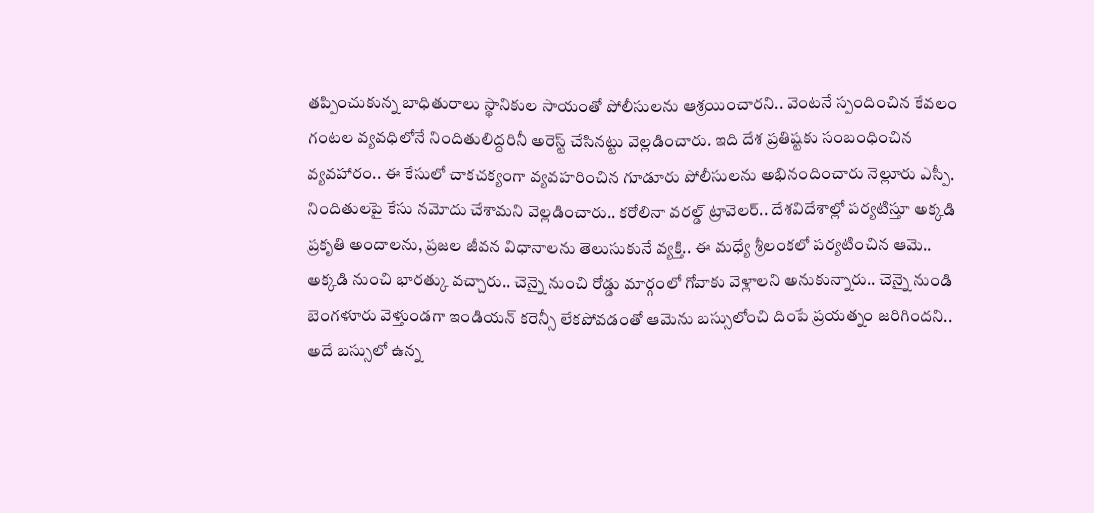తప్పించుకున్న బాధితురాలు స్థానికుల సాయంతో పోలీసులను ఆశ్రయించారని.. వెంటనే స్పందించిన కేవలం గంటల వ్యవధిలోనే నిందితులిద్దరినీ అరెస్ట్ చేసినట్టు వెల్లడించారు. ఇది దేశ ప్రతిష్టకు సంబంధించిన వ్యవహారం.. ఈ కేసులో చాకచక్యంగా వ్యవహరించిన గూడూరు పోలీసులను అభినందించారు నెల్లూరు ఎస్పీ. నిందితులపై కేసు నమోదు చేశామని వెల్లడించారు.. కరోలినా వరల్డ్ ట్రావెలర్.. దేశవిదేశాల్లో పర్యటిస్తూ అక్కడి ప్రకృతి అందాలను, ప్రజల జీవన విధానాలను తెలుసుకునే వ్యక్తి.. ఈ మధ్యే శ్రీలంకలో పర్యటించిన ఆమె.. అక్కడి నుంచి భారత్కు వచ్చారు.. చెన్నై నుంచి రోడ్డు మార్గంలో గోవాకు వెళ్లాలని అనుకున్నారు.. చెన్నై నుండి బెంగళూరు వెళ్తుండగా ఇండియన్ కరెన్సీ లేకపోవడంతో ఆమెను బస్సులోంచి దింపే ప్రయత్నం జరిగిందని.. అదే బస్సులో ఉన్న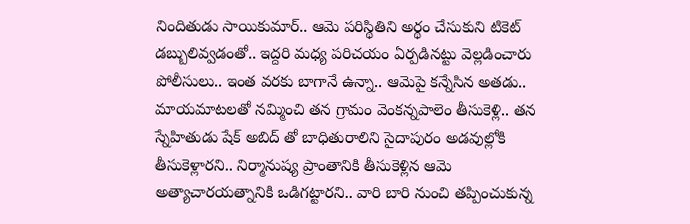నిందితుడు సాయికుమార్.. ఆమె పరిస్థితిని అర్థం చేసుకుని టికెట్ డబ్బులివ్వడంతో.. ఇద్దరి మధ్య పరిచయం ఏర్పడినట్టు వెల్లడించారు పోలీసులు.. ఇంత వరకు బాగానే ఉన్నా.. ఆమెపై కన్నేసిన అతడు.. మాయమాటలతో నమ్మించి తన గ్రామం వెంకన్నపాలెం తీసుకెళ్లి.. తన స్నేహితుడు షేక్ అబిద్ తో బాధితురాలిని సైదాపురం అడవుల్లోకి తీసుకెళ్లారని.. నిర్మానుష్య ప్రాంతానికి తీసుకెళ్లిన ఆమె అత్యాచారయత్నానికి ఒడిగట్టారని.. వారి బారి నుంచి తప్పించుకున్న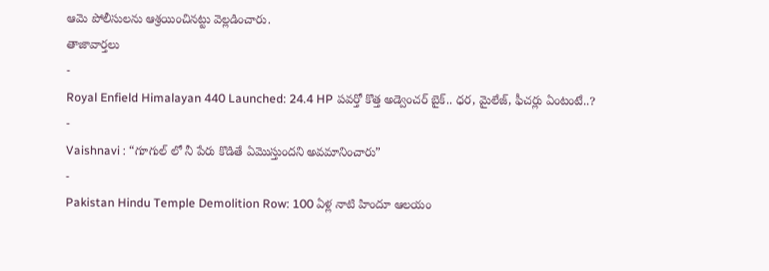ఆమె పోలీసులను ఆశ్రయించినట్టు వెల్లడించారు.
తాజావార్తలు
-
Royal Enfield Himalayan 440 Launched: 24.4 HP పవర్తో కొత్త అడ్వెంచర్ బైక్.. ధర, మైలేజ్, ఫీచర్లు ఏంటంటే..?
-
Vaishnavi : “గూగుల్ లో నీ పేరు కొడితే ఏమొస్తుందని అవమానించారు”
-
Pakistan Hindu Temple Demolition Row: 100 ఏళ్ల నాటి హిందూ ఆలయం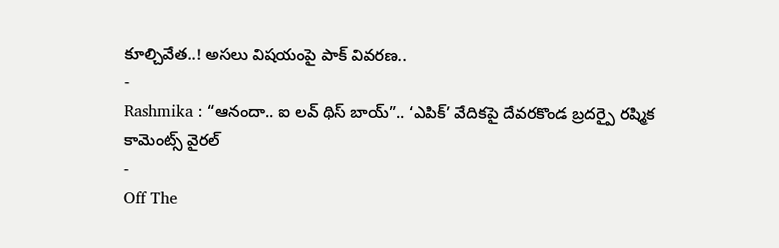కూల్చివేత..! అసలు విషయంపై పాక్ వివరణ..
-
Rashmika : “ఆనందా.. ఐ లవ్ థిస్ బాయ్”.. ‘ఎపిక్’ వేదికపై దేవరకొండ బ్రదర్పై రష్మిక కామెంట్స్ వైరల్
-
Off The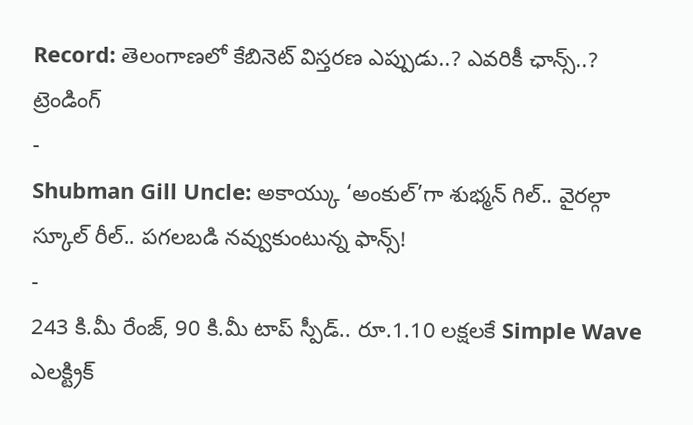Record: తెలంగాణలో కేబినెట్ విస్తరణ ఎప్పుడు..? ఎవరికీ ఛాన్స్..?
ట్రెండింగ్
-
Shubman Gill Uncle: అకాయ్కు ‘అంకుల్’గా శుభ్మన్ గిల్.. వైరల్గా స్కూల్ రీల్.. పగలబడి నవ్వుకుంటున్న ఫాన్స్!
-
243 కి.మీ రేంజ్, 90 కి.మీ టాప్ స్పీడ్.. రూ.1.10 లక్షలకే Simple Wave ఎలక్ట్రిక్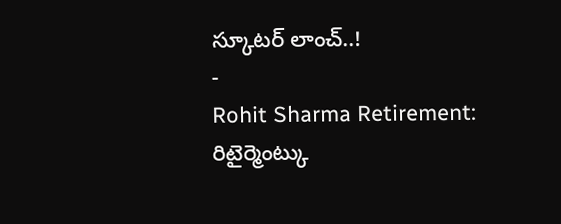స్కూటర్ లాంచ్..!
-
Rohit Sharma Retirement: రిటైర్మెంట్కు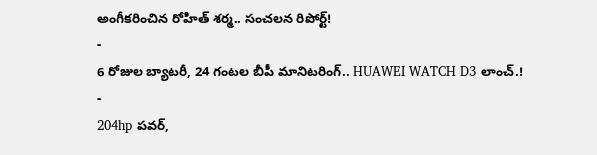అంగీకరించిన రోహిత్ శర్మ.. సంచలన రిపోర్ట్!
-
6 రోజుల బ్యాటరీ, 24 గంటల బీపీ మానిటరింగ్.. HUAWEI WATCH D3 లాంచ్.!
-
204hp పవర్,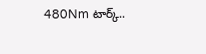480Nm టార్క్..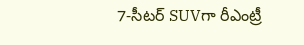7-సీటర్ SUVగా రీఎంట్రీ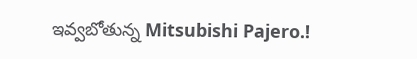ఇవ్వబోతున్న Mitsubishi Pajero.!